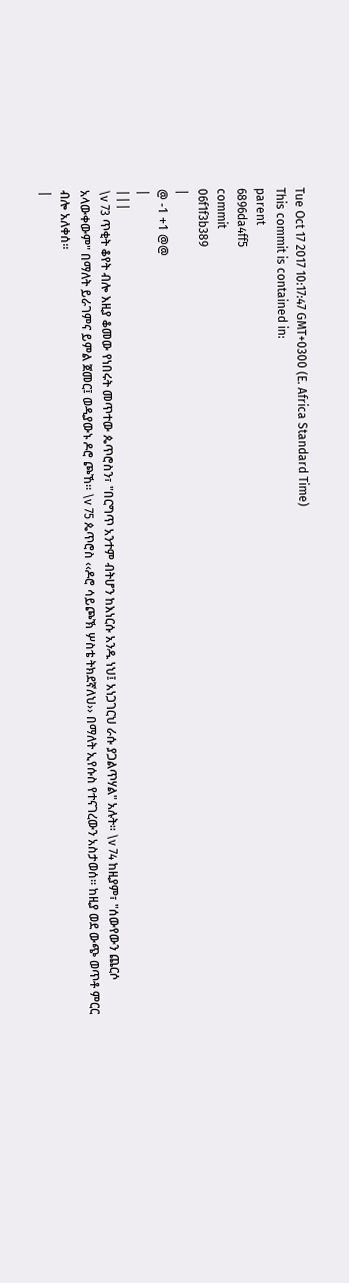Tue Oct 17 2017 10:17:47 GMT+0300 (E. Africa Standard Time)
This commit is contained in:
parent
6896da4ff5
commit
06f1f3b389
|
@ -1 +1 @@
|
|||
\v 73 ጥቂት ቆየት ብሎ እዚያ ቆመው የነበሩት መጥተው ጴጥሮስን፣ "በርግጥ አንተም ብትሆን ከእነርሱ አንዱ ነህ፤ አነጋገርህ ራሱ ያጋልጥሃል" አሉት፡፡ \v 74 ከዚያም፣ "ሰውየውን ጨርሶ አላውቀውም" በማለት ይራገምና ይምል ጀመር፤ ወዲያውኑ ዶሮ ጮኸ፡፡ \v 75 ጴጥሮስ ‹‹ዶሮ ሳይጮኽ ሦስቴ ትክደኛለህ›› በማለት ኢየሱስ የተናገረውን አስታወሰ፡፡ ከዚያ ወደ ውጭ ወጥቶ ምርር ብሎ አለቀሰ፡፡
|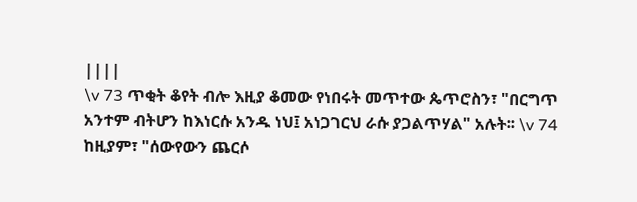||||
\v 73 ጥቂት ቆየት ብሎ እዚያ ቆመው የነበሩት መጥተው ጴጥሮስን፣ "በርግጥ አንተም ብትሆን ከእነርሱ አንዱ ነህ፤ አነጋገርህ ራሱ ያጋልጥሃል" አሉት፡፡ \v 74 ከዚያም፣ "ሰውየውን ጨርሶ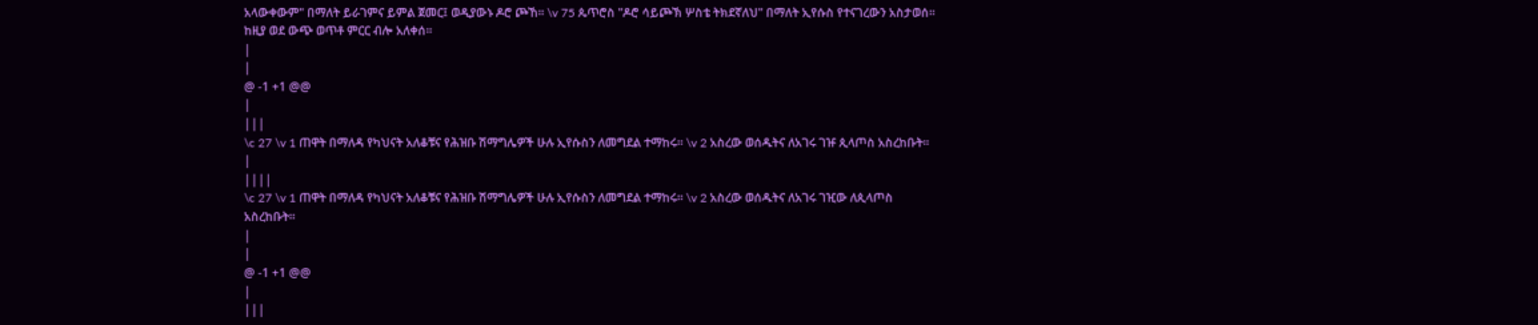አላውቀውም" በማለት ይራገምና ይምል ጀመር፤ ወዲያውኑ ዶሮ ጮኸ፡፡ \v 75 ጴጥሮስ "ዶሮ ሳይጮኽ ሦስቴ ትክደኛለህ" በማለት ኢየሱስ የተናገረውን አስታወሰ፡፡ ከዚያ ወደ ውጭ ወጥቶ ምርር ብሎ አለቀሰ፡፡
|
|
@ -1 +1 @@
|
|||
\c 27 \v 1 ጠዋት በማለዳ የካህናት አለቆቹና የሕዝቡ ሽማግሌዎች ሁሉ ኢየሱስን ለመግደል ተማከሩ። \v 2 አስረው ወሰዱትና ለአገሩ ገዡ ጲላጦስ አስረከቡት።
|
||||
\c 27 \v 1 ጠዋት በማለዳ የካህናት አለቆቹና የሕዝቡ ሽማግሌዎች ሁሉ ኢየሱስን ለመግደል ተማከሩ። \v 2 አስረው ወሰዱትና ለአገሩ ገዢው ለጲላጦስ አስረከቡት።
|
|
@ -1 +1 @@
|
|||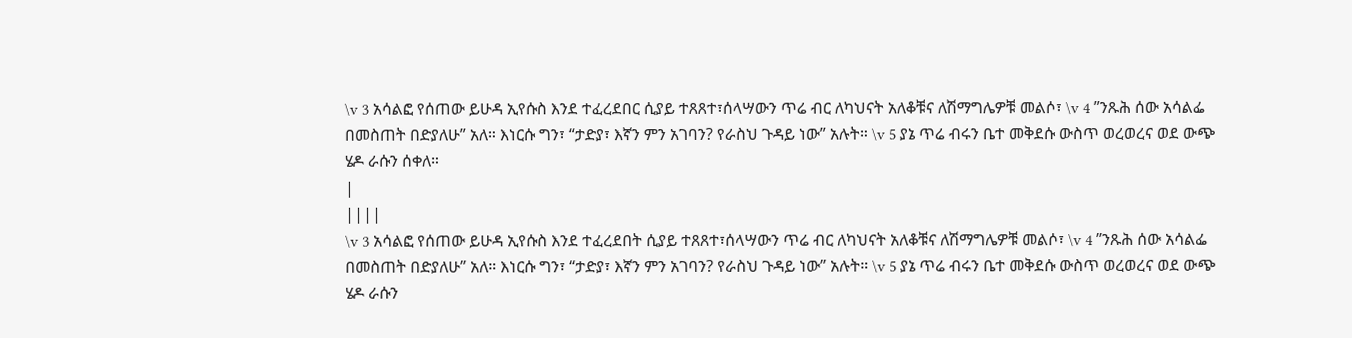\v 3 አሳልፎ የሰጠው ይሁዳ ኢየሱስ እንደ ተፈረደበር ሲያይ ተጸጸተ፣ሰላሣውን ጥሬ ብር ለካህናት አለቆቹና ለሽማግሌዎቹ መልሶ፣ \v 4 ”ንጹሕ ሰው አሳልፌ በመስጠት በድያለሁ” አለ። እነርሱ ግን፣ “ታድያ፣ እኛን ምን አገባን? የራስህ ጉዳይ ነው” አሉት። \v 5 ያኔ ጥሬ ብሩን ቤተ መቅደሱ ውስጥ ወረወረና ወደ ውጭ ሄዶ ራሱን ሰቀለ።
|
||||
\v 3 አሳልፎ የሰጠው ይሁዳ ኢየሱስ እንደ ተፈረደበት ሲያይ ተጸጸተ፣ሰላሣውን ጥሬ ብር ለካህናት አለቆቹና ለሽማግሌዎቹ መልሶ፣ \v 4 ”ንጹሕ ሰው አሳልፌ በመስጠት በድያለሁ” አለ። እነርሱ ግን፣ “ታድያ፣ እኛን ምን አገባን? የራስህ ጉዳይ ነው” አሉት። \v 5 ያኔ ጥሬ ብሩን ቤተ መቅደሱ ውስጥ ወረወረና ወደ ውጭ ሄዶ ራሱን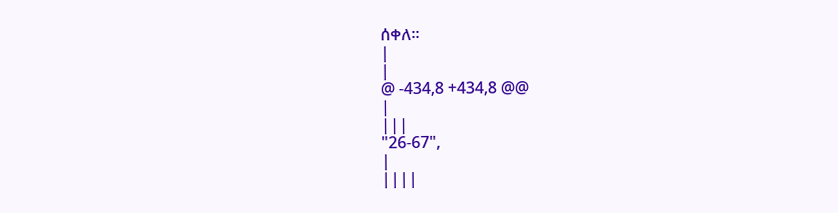ሰቀለ።
|
|
@ -434,8 +434,8 @@
|
|||
"26-67",
|
||||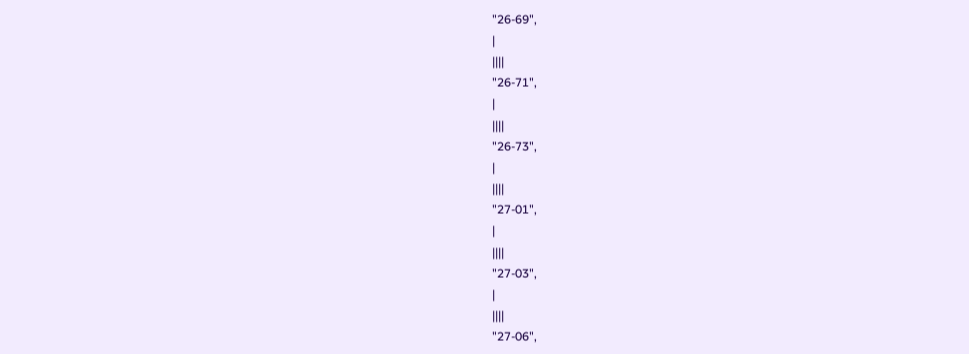"26-69",
|
||||
"26-71",
|
||||
"26-73",
|
||||
"27-01",
|
||||
"27-03",
|
||||
"27-06",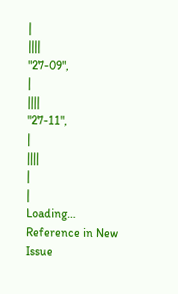|
||||
"27-09",
|
||||
"27-11",
|
||||
|
|
Loading…
Reference in New Issue